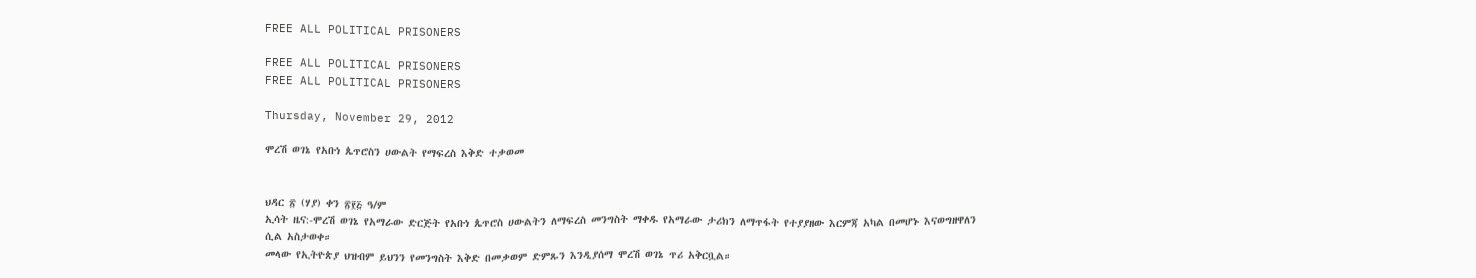FREE ALL POLITICAL PRISONERS

FREE ALL POLITICAL PRISONERS
FREE ALL POLITICAL PRISONERS

Thursday, November 29, 2012

ሞረሽ ወገኔ የአቡነ ጴጥሮስን ሀውልት የማፍረስ እቅድ ተቃወመ


ህዳር ፳ (ሃያ) ቀን ፳፻፭ ዓ/ም
ኢሳት ዜና:-ሞረሽ ወገኔ የአማራው ድርጅት የአቡነ ጴጥሮስ ሀውልትን ለማፍረስ መንግስት ማቀዱ የአማራው ታሪክን ለማጥፋት የተያያዘው እርምጃ አካል በመሆኑ እናወግዘዋለን ሲል አስታወቀ።
መላው የኢትዮጵያ ህዝብም ይህንን የመንግስት እቅድ በመቃወም ድምጹን እንዲያሰማ ሞረሽ ወገኔ ጥሪ አቅርቧል።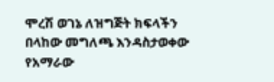ሞረሽ ወገኔ ለዝግጅት ክፍላችን በላከው መግለጫ እንዳስታወቀው የአማራው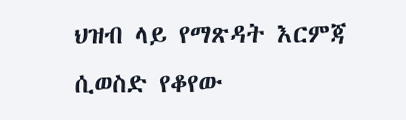ህዝብ ላይ የማጽዳት እርምጃ ሲወስድ የቆየው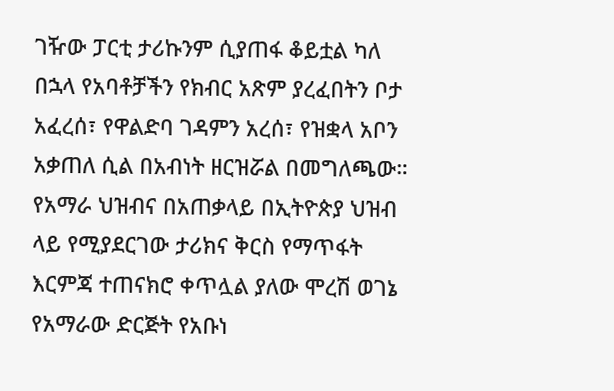ገዥው ፓርቲ ታሪኩንም ሲያጠፋ ቆይቷል ካለ በኋላ የአባቶቻችን የክብር አጽም ያረፈበትን ቦታ አፈረሰ፣ የዋልድባ ገዳምን አረሰ፣ የዝቋላ አቦን አቃጠለ ሲል በአብነት ዘርዝሯል በመግለጫው።
የአማራ ህዝብና በአጠቃላይ በኢትዮጵያ ህዝብ ላይ የሚያደርገው ታሪክና ቅርስ የማጥፋት እርምጃ ተጠናክሮ ቀጥሏል ያለው ሞረሽ ወገኔ የአማራው ድርጅት የአቡነ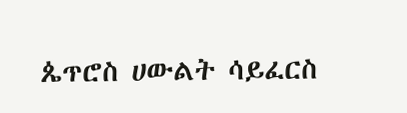ጴጥሮስ ሀውልት ሳይፈርስ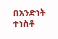በአንድነት ተነስቶ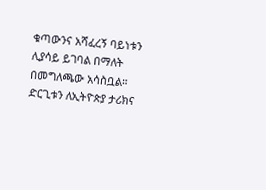ቁጣውንና አሻፈረኝ ባይነቱን ሊያሳይ ይገባል በማለት በመግለጫው አሳስቧል።
ድርጊቱን ለኢትዮጵያ ታሪክና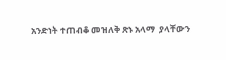አንድነት ተጠብቆ መዝለቅ ጽኑ አላማ  ያላቸውን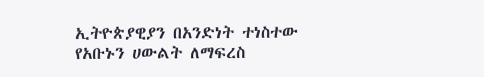ኢትዮጵያዊያን በአንድነት ተነስተው የአቡኑን ሀውልት ለማፍረስ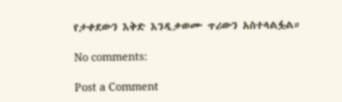የታቀደውን እቅድ እንዲቃወሙ ጥሪውን አስተላልፏል።

No comments:

Post a Comment